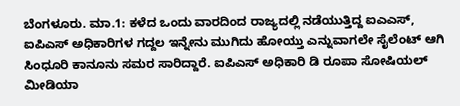ಬೆಂಗಳೂರು. ಮಾ.1: ಕಳೆದ ಒಂದು ವಾರದಿಂದ ರಾಜ್ಯದಲ್ಲಿ ನಡೆಯುತ್ತಿದ್ದ ಐಎಎಸ್, ಐಪಿಎಸ್ ಅಧಿಕಾರಿಗಳ ಗದ್ದಲ ಇನ್ನೇನು ಮುಗಿದು ಹೋಯ್ತು ಎನ್ನುವಾಗಲೇ ಸೈಲೆಂಟ್ ಆಗಿ ಸಿಂಧೂರಿ ಕಾನೂನು ಸಮರ ಸಾರಿದ್ದಾರೆ. ಐಪಿಎಸ್ ಅಧಿಕಾರಿ ಡಿ ರೂಪಾ ಸೋಷಿಯಲ್ ಮೀಡಿಯಾ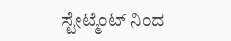ಸ್ಟೇಟ್ಮೆಂಟ್ ನಿಂದ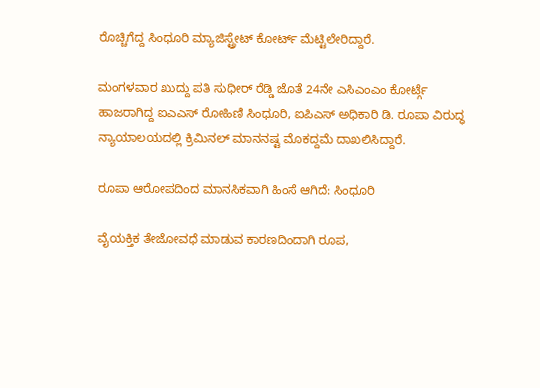ರೊಚ್ಚಿಗೆದ್ದ ಸಿಂಧೂರಿ ಮ್ಯಾಜಿಸ್ಟ್ರೇಟ್ ಕೋರ್ಟ್ ಮೆಟ್ಟಿಲೇರಿದ್ದಾರೆ.

ಮಂಗಳವಾರ ಖುದ್ದು ಪತಿ ಸುಧೀರ್ ರೆಡ್ಡಿ ಜೊತೆ 24ನೇ ಎಸಿಎಂಎಂ ಕೋರ್ಟ್ಗೆ ಹಾಜರಾಗಿದ್ದ ಐಎಎಸ್ ರೋಹಿಣಿ ಸಿಂಧೂರಿ, ಐಪಿಎಸ್ ಅಧಿಕಾರಿ ಡಿ. ರೂಪಾ ವಿರುದ್ಧ ನ್ಯಾಯಾಲಯದಲ್ಲಿ ಕ್ರಿಮಿನಲ್ ಮಾನನಷ್ಟ ಮೊಕದ್ದಮೆ ದಾಖಲಿಸಿದ್ದಾರೆ.

ರೂಪಾ ಆರೋಪದಿಂದ ಮಾನಸಿಕವಾಗಿ ಹಿಂಸೆ ಆಗಿದೆ: ಸಿಂಧೂರಿ

ವೈಯಕ್ತಿಕ ತೇಜೋವಧೆ ಮಾಡುವ ಕಾರಣದಿಂದಾಗಿ ರೂಪ,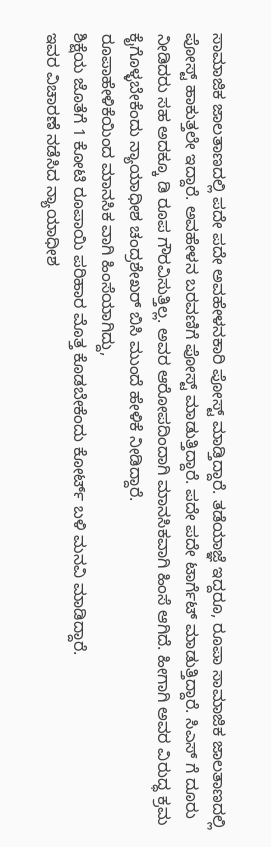ಸಾಮಾಜಿಕ ಜಾಲತಾಣದಲ್ಲಿ ಪದೇ ಪದೇ ಅವಹೇಳನಕಾರಿ ಪೋಸ್ಟ್ ಮಾಡ್ತಿದ್ದಾರೆ. ತಡೆಯಾಜ್ಞೆ ಇದ್ದರೂ, ರೂಪಾ ಸಾಮಾಜಿಕ ಜಾಲತಾಣದಲ್ಲಿ ಪೋಸ್ಟ್ ಹಾಕುತ್ತಲೇ ಇದ್ದಾರೆ. ಅವಹೇಳನ ಬರವಣಿಗೆ ಪೋಸ್ಟ್ ಮಾಡುತ್ತಿದ್ದಾರೆ. ಪದೇ ಪದೇ ಟಾರ್ಗೆಟ್ ಮಾಡುತ್ತಿದ್ದಾರೆ. ಸಿಎಸ್ ಗೆ ದೂರು ನೀಡಿದರು ಸಹ ಅದಕ್ಕೂ ಡಿ ರೂಪ ಗೌರವಿಸುತ್ತಿಲ್ಲ. ಅವರ ಆರೋಪದಿಂದಾಗಿ ಮಾನಸಿಕವಾಗಿ ಹಿಂಸೆ ಆಗಿದೆ. ಹೀಗಾಗಿ ಅವರ ವಿರುದ್ಧ ಕ್ರಮ ಕೈಗೊಳ್ಳಬೇಕೆಂದು ನ್ಯಾಯಾಧೀಶ ಚಂದ್ರಶೇಖರ್ ಬಿಸಿ ಮುಂದೆ ಹೇಳಿಕೆ ನೀಡಿದ್ದಾರೆ.
ರೂಪಾಹೇಳಿಕೆಯಿಂದ ಮಾನಸಿಕ ವಾಗಿ ಹಿಂಸೆಯಾಗಿದ್ದು,
ಶಿಕ್ಷೆಯ ಜೊತೆಗೆ 1 ಕೋಟಿ ರೂಪಾಯಿ ಪರಿಹಾರ ಮೊತ್ತ ಕೊಡಬೇಕೆಂದು ಕೋರ್ಟ್ ಬಳಿ ಮನವಿ ಮಾಡಿದ್ದಾರೆ.
ಇವರ ವಿಚಾರಣೆ ನಡೆಸಿದ ನ್ಯಾಯಾಧೀಶ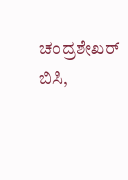ಚಂದ್ರಶೇಖರ್ ಬಿಸಿ,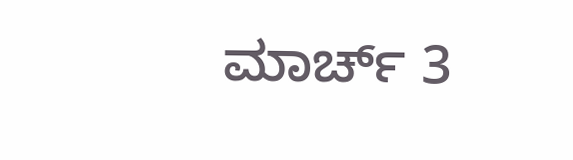ಮಾರ್ಚ್ 3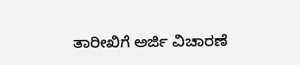ತಾರೀಖಿಗೆ ಅರ್ಜಿ ವಿಚಾರಣೆ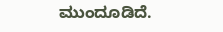ಮುಂದೂಡಿದೆ.